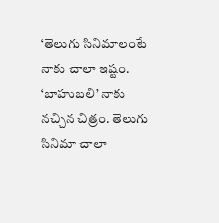‘తెలుగు సినిమాలంటే నాకు చాలా ఇష్టం. ‘బాహుబలి’ నాకు నచ్చిన చిత్రం. తెలుగు సినిమా చాలా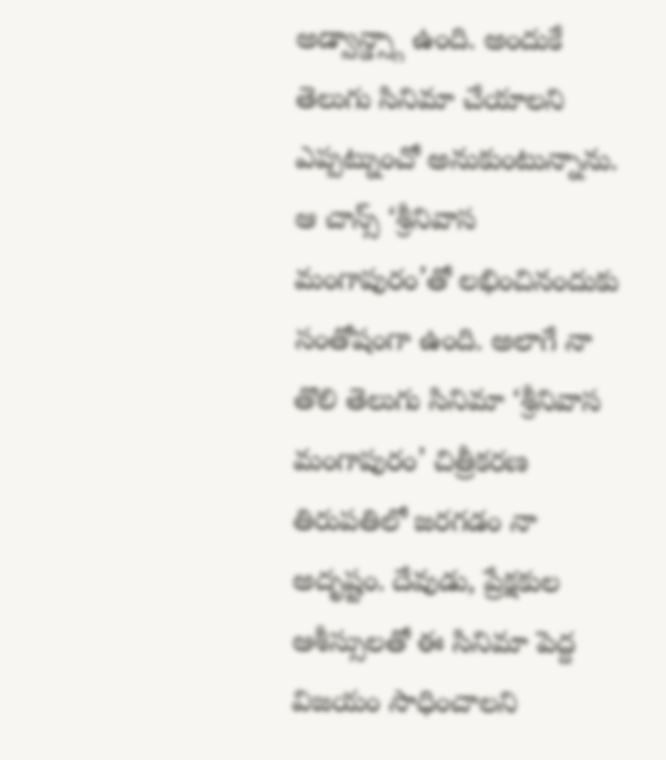అడ్వాన్డ్స్గా ఉంది. అందుకే తెలుగు సినిమా చేయాలని ఎప్పట్నుంచో అనుకుంటున్నాను. ఆ చాన్స్ ‘శ్రీనివాస మంగాపురం’తో లభించినందుకు సంతోషంగా ఉంది. అలాగే నా తొలి తెలుగు సినిమా ‘శ్రీనివాస మంగాపురం’ చిత్రీకరణ తిరుపతిలో జరగడం నా అదృష్టం. దేవుడు, ప్రేక్షకుల ఆశీస్సులతో ఈ సినిమా పెద్ద విజయం సాధించాలని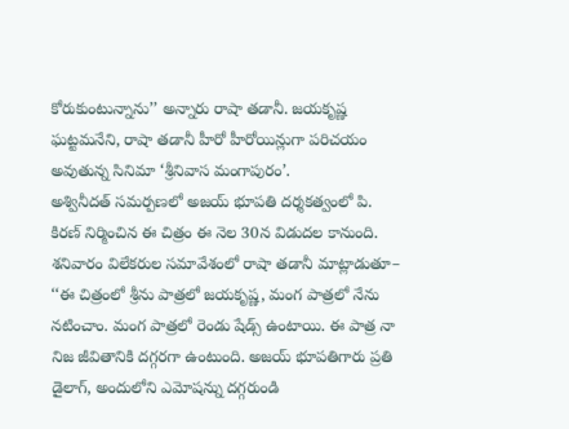కోరుకుంటున్నాను’’ అన్నారు రాషా తడానీ. జయకృష్ణ ఘట్టమనేని, రాషా తడానీ హీరో హీరోయిన్లుగా పరిచయం అవుతున్న సినిమా ‘శ్రీనివాస మంగాపురం’.
అశ్వినీదత్ సమర్పణలో అజయ్ భూపతి దర్శకత్వంలో పి. కిరణ్ నిర్మించిన ఈ చిత్రం ఈ నెల 30న విడుదల కానుంది. శనివారం విలేకరుల సమావేశంలో రాషా తడానీ మాట్లాడుతూ– ‘‘ఈ చిత్రంలో శ్రీను పాత్రలో జయకృష్ణ, మంగ పాత్రలో నేను నటించాం. మంగ పాత్రలో రెండు షేడ్స్ ఉంటాయి. ఈ పాత్ర నా నిజ జీవితానికి దగ్గరగా ఉంటుంది. అజయ్ భూపతిగారు ప్రతి డైలాగ్, అందులోని ఎమోషన్ను దగ్గరుండి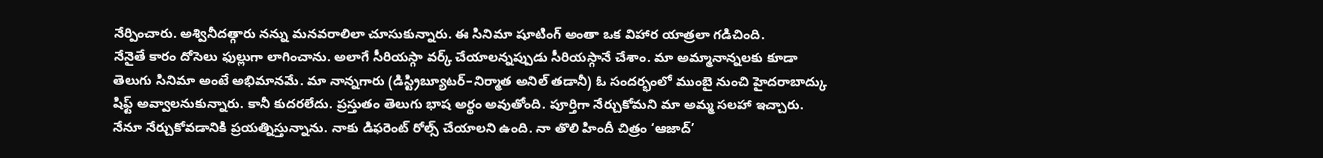నేర్పించారు. అశ్వినీదత్గారు నన్ను మనవరాలిలా చూసుకున్నారు. ఈ సినిమా షూటింగ్ అంతా ఒక విహార యాత్రలా గడిచింది.
నేనైతే కారం దోసెలు ఫుల్లుగా లాగించాను. అలాగే సీరియస్గా వర్క్ చేయాలన్నప్పుడు సీరియస్గానే చేశాం. మా అమ్మానాన్నలకు కూడా తెలుగు సినిమా అంటే అభిమానమే. మా నాన్నగారు (డిస్ట్రిబ్యూటర్–నిర్మాత అనిల్ తడానీ) ఓ సందర్భంలో ముంబై నుంచి హైదరాబాద్కు షిఫ్ట్ అవ్వాలనుకున్నారు. కానీ కుదరలేదు. ప్రస్తుతం తెలుగు భాష అర్థం అవుతోంది. పూర్తిగా నేర్చుకోమని మా అమ్మ సలహా ఇచ్చారు.
నేనూ నేర్చుకోవడానికి ప్రయత్నిస్తున్నాను. నాకు డిఫరెంట్ రోల్స్ చేయాలని ఉంది. నా తొలి హిందీ చిత్రం ‘ఆజాద్’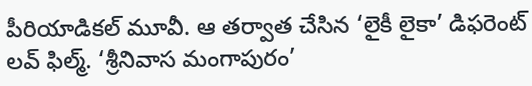పీరియాడికల్ మూవీ. ఆ తర్వాత చేసిన ‘లైకీ లైకా’ డిఫరెంట్ లవ్ ఫిల్మ్. ‘శ్రీనివాస మంగాపురం’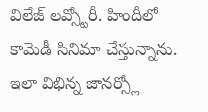విలేజ్ లవ్స్టోరీ. హిందీలో కామెడీ సినిమా చేస్తున్నాను. ఇలా విభిన్న జానర్స్లో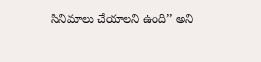సినిమాలు చేయాలని ఉంది’’ అని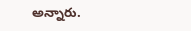అన్నారు.